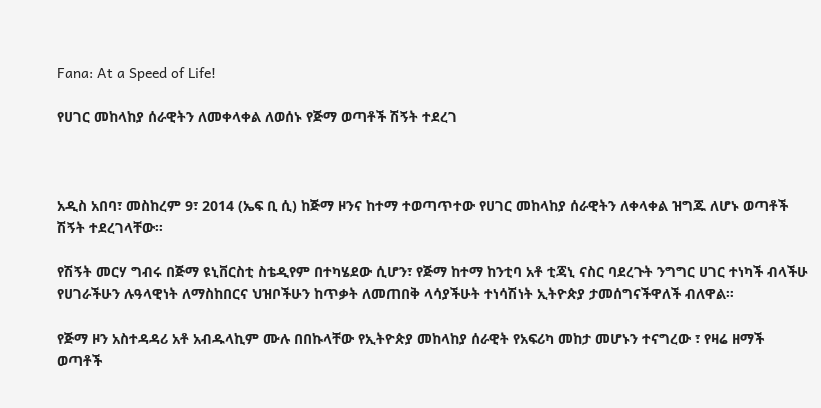Fana: At a Speed of Life!

የሀገር መከላከያ ሰራዊትን ለመቀላቀል ለወሰኑ የጅማ ወጣቶች ሽኝት ተደረገ



አዲስ አበባ፣ መስከረም 9፣ 2014 (ኤፍ ቢ ሲ) ከጅማ ዞንና ከተማ ተወጣጥተው የሀገር መከላከያ ሰራዊትን ለቀላቀል ዝግጁ ለሆኑ ወጣቶች ሽኝት ተደረገላቸው፡፡

የሽኝት መርሃ ግብሩ በጅማ ዩኒቨርስቲ ስቴዲየም በተካሄደው ሲሆን፣ የጅማ ከተማ ከንቲባ አቶ ቲጃኒ ናስር ባደረጉት ንግግር ሀገር ተነካች ብላችሁ የሀገራችሁን ሉዓላዊነት ለማስከበርና ህዝቦችሁን ከጥቃት ለመጠበቅ ላሳያችሁት ተነሳሽነት ኢትዮጵያ ታመሰግናችዋለች ብለዋል።

የጅማ ዞን አስተዳዳሪ አቶ አብዱላኪም ሙሉ በበኩላቸው የኢትዮጵያ መከላከያ ሰራዊት የአፍሪካ መከታ መሆኑን ተናግረው ፣ የዛሬ ዘማች ወጣቶች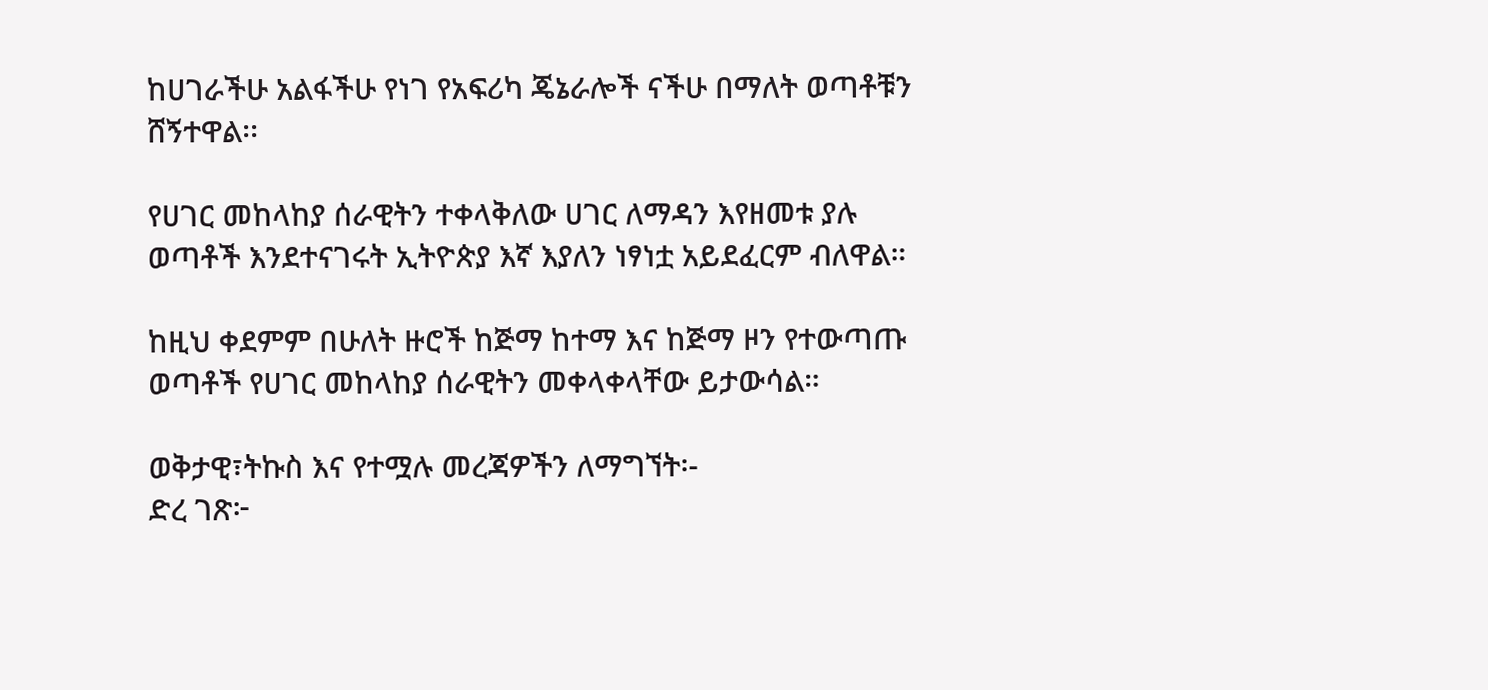ከሀገራችሁ አልፋችሁ የነገ የአፍሪካ ጄኔራሎች ናችሁ በማለት ወጣቶቹን ሸኝተዋል፡፡

የሀገር መከላከያ ሰራዊትን ተቀላቅለው ሀገር ለማዳን እየዘመቱ ያሉ ወጣቶች እንደተናገሩት ኢትዮጵያ እኛ እያለን ነፃነቷ አይደፈርም ብለዋል።

ከዚህ ቀደምም በሁለት ዙሮች ከጅማ ከተማ እና ከጅማ ዞን የተውጣጡ ወጣቶች የሀገር መከላከያ ሰራዊትን መቀላቀላቸው ይታውሳል።

ወቅታዊ፣ትኩስ እና የተሟሉ መረጃዎችን ለማግኘት፡-
ድረ ገጽ፦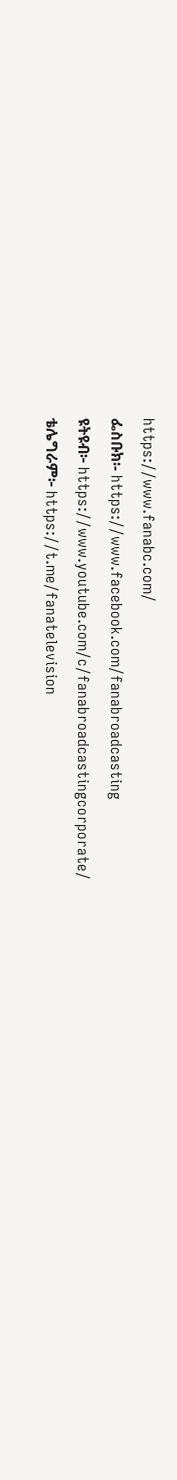https://www.fanabc.com/
ፌስቡክ፡- https://www.facebook.com/fanabroadcasting
ዩትዩብ፦ https://www.youtube.com/c/fanabroadcastingcorporate/
ቴሌግራም፦ https://t.me/fanatelevision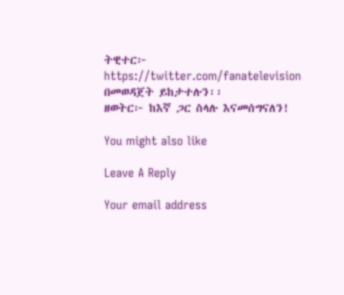ትዊተር፦ https://twitter.com/fanatelevision በመወዳጀት ይከታተሉን፡፡
ዘወትር፦ ከእኛ ጋር ስላሉ እናመሰግናለን!

You might also like

Leave A Reply

Your email address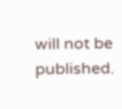will not be published.